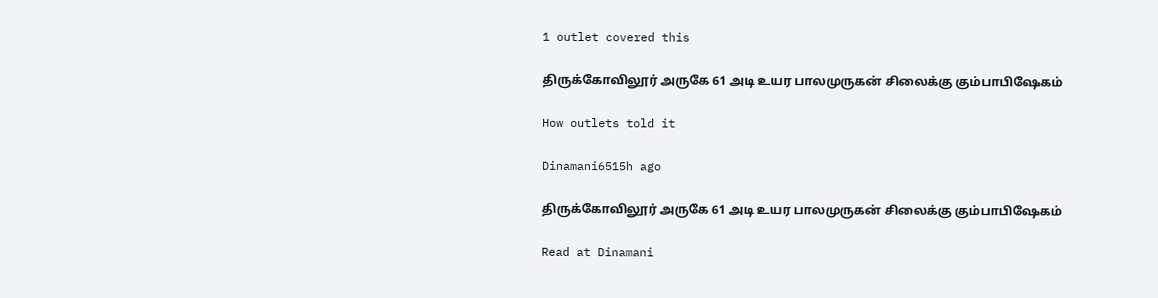1 outlet covered this

திருக்கோவிலூர் அருகே 61 அடி உயர பாலமுருகன் சிலைக்கு கும்பாபிஷேகம்

How outlets told it

Dinamani6515h ago

திருக்கோவிலூர் அருகே 61 அடி உயர பாலமுருகன் சிலைக்கு கும்பாபிஷேகம்

Read at Dinamani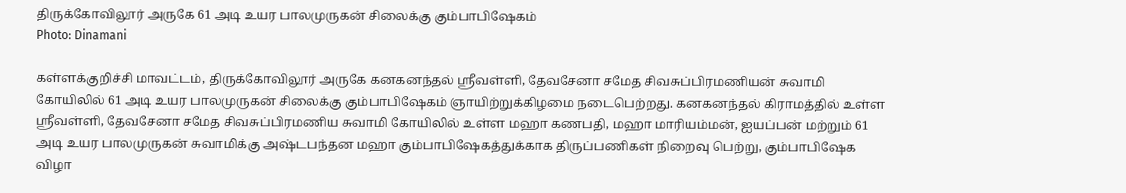திருக்கோவிலூர் அருகே 61 அடி உயர பாலமுருகன் சிலைக்கு கும்பாபிஷேகம்
Photo: Dinamani

கள்ளக்குறிச்சி மாவட்டம், திருக்கோவிலூர் அருகே கனகனந்தல் ஸ்ரீவள்ளி, தேவசேனா சமேத சிவசுப்பிரமணியன் சுவாமி கோயிலில் 61 அடி உயர பாலமுருகன் சிலைக்கு கும்பாபிஷேகம் ஞாயிற்றுக்கிழமை நடைபெற்றது. கனகனந்தல் கிராமத்தில் உள்ள ஸ்ரீவள்ளி, தேவசேனா சமேத சிவசுப்பிரமணிய சுவாமி கோயிலில் உள்ள மஹா கணபதி, மஹா மாரியம்மன், ஐயப்பன் மற்றும் 61 அடி உயர பாலமுருகன் சுவாமிக்கு அஷ்டபந்தன மஹா கும்பாபிஷேகத்துக்காக திருப்பணிகள் நிறைவு பெற்று, கும்பாபிஷேக விழா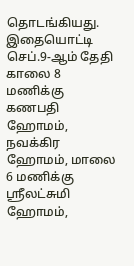தொடங்கியது. இதையொட்டி செப்.9-ஆம் தேதி காலை 8 மணிக்கு கணபதி ஹோமம், நவக்கிர ஹோமம், மாலை 6 மணிக்கு ஸ்ரீலட்சுமி ஹோமம்,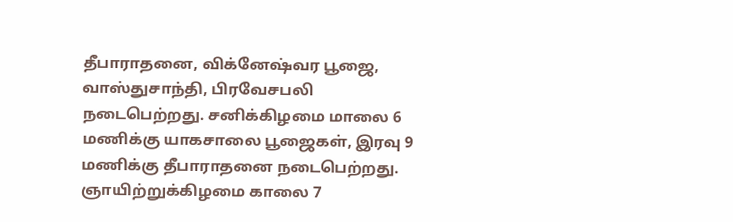தீபாராதனை, விக்னேஷ்வர பூஜை, வாஸ்துசாந்தி, பிரவேசபலி நடைபெற்றது. சனிக்கிழமை மாலை 6 மணிக்கு யாகசாலை பூஜைகள், இரவு 9 மணிக்கு தீபாராதனை நடைபெற்றது. ஞாயிற்றுக்கிழமை காலை 7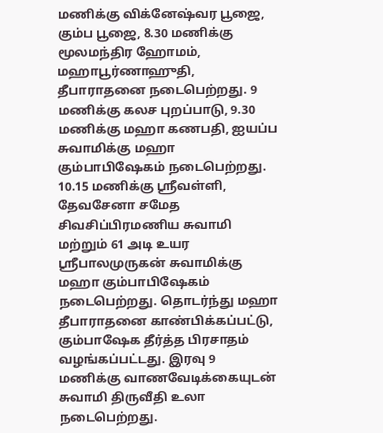மணிக்கு விக்னேஷ்வர பூஜை, கும்ப பூஜை, 8.30 மணிக்கு மூலமந்திர ஹோமம், மஹாபூர்ணாஹுதி, தீபாராதனை நடைபெற்றது. 9 மணிக்கு கலச புறப்பாடு, 9.30 மணிக்கு மஹா கணபதி, ஐயப்ப சுவாமிக்கு மஹா கும்பாபிஷேகம் நடைபெற்றது. 10.15 மணிக்கு ஸ்ரீவள்ளி, தேவசேனா சமேத சிவசிப்பிரமணிய சுவாமி மற்றும் 61 அடி உயர ஸ்ரீபாலமுருகன் சுவாமிக்கு மஹா கும்பாபிஷேகம் நடைபெற்றது. தொடர்ந்து மஹா தீபாராதனை காண்பிக்கப்பட்டு, கும்பாஷேக தீர்த்த பிரசாதம் வழங்கப்பட்டது. இரவு 9 மணிக்கு வாணவேடிக்கையுடன் சுவாமி திருவீதி உலா நடைபெற்றது.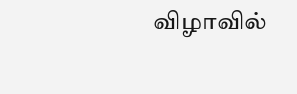விழாவில்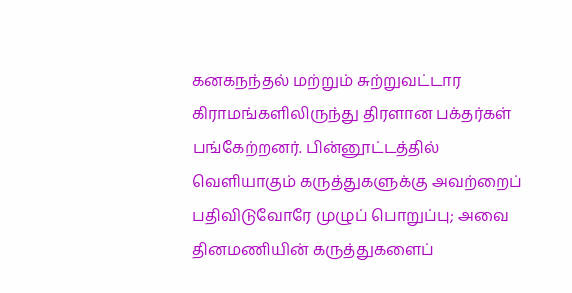கனகநந்தல் மற்றும் சுற்றுவட்டார கிராமங்களிலிருந்து திரளான பக்தர்கள் பங்கேற்றனர். பின்னூட்டத்தில் வெளியாகும் கருத்துகளுக்கு அவற்றைப் பதிவிடுவோரே முழுப் பொறுப்பு; அவை தினமணியின் கருத்துகளைப்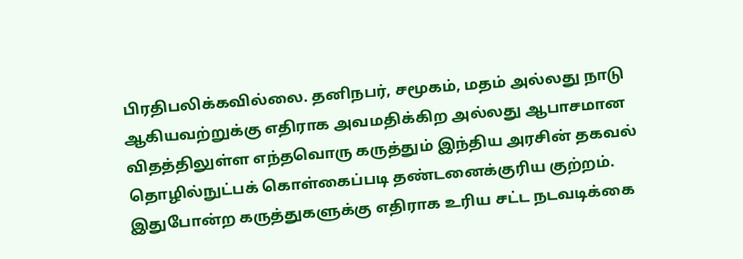பிரதிபலிக்கவில்லை. தனிநபர், சமூகம், மதம் அல்லது நாடு ஆகியவற்றுக்கு எதிராக அவமதிக்கிற அல்லது ஆபாசமான விதத்திலுள்ள எந்தவொரு கருத்தும் இந்திய அரசின் தகவல் தொழில்நுட்பக் கொள்கைப்படி தண்டனைக்குரிய குற்றம். இதுபோன்ற கருத்துகளுக்கு எதிராக உரிய சட்ட நடவடிக்கை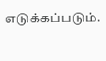எடுக்கப்படும்.